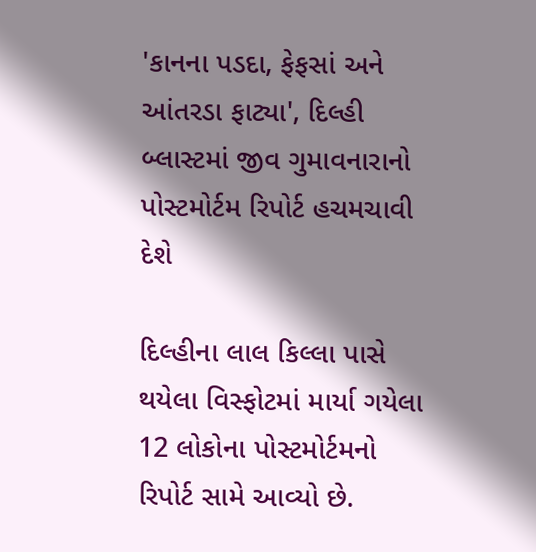'કાનના પડદા, ફેફસાં અને આંતરડા ફાટ્યા', દિલ્હી બ્લાસ્ટમાં જીવ ગુમાવનારાનો પોસ્ટમોર્ટમ રિપોર્ટ હચમચાવી દેશે

દિલ્હીના લાલ કિલ્લા પાસે થયેલા વિસ્ફોટમાં માર્યા ગયેલા 12 લોકોના પોસ્ટમોર્ટમનો રિપોર્ટ સામે આવ્યો છે.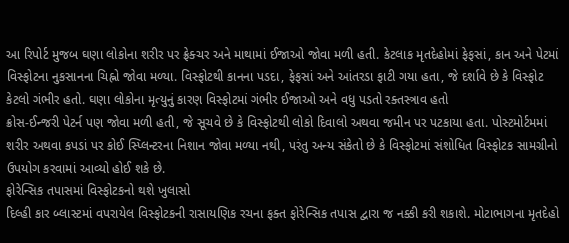આ રિપોર્ટ મુજબ ઘણા લોકોના શરીર પર ફ્રેક્ચર અને માથામાં ઈજાઓ જોવા મળી હતી. કેટલાક મૃતદેહોમાં ફેફસાં, કાન અને પેટમાં વિસ્ફોટના નુકસાનના ચિહ્નો જોવા મળ્યા. વિસ્ફોટથી કાનના પડદા, ફેફસાં અને આંતરડા ફાટી ગયા હતા, જે દર્શાવે છે કે વિસ્ફોટ કેટલો ગંભીર હતો. ઘણા લોકોના મૃત્યુનું કારણ વિસ્ફોટમાં ગંભીર ઈજાઓ અને વધુ પડતો રક્તસ્ત્રાવ હતો
ક્રોસ-ઈન્જરી પેટર્ન પણ જોવા મળી હતી, જે સૂચવે છે કે વિસ્ફોટથી લોકો દિવાલો અથવા જમીન પર પટકાયા હતા. પોસ્ટમોર્ટમમાં શરીર અથવા કપડાં પર કોઈ સ્પ્લિન્ટરના નિશાન જોવા મળ્યા નથી, પરંતુ અન્ય સંકેતો છે કે વિસ્ફોટમાં સંશોધિત વિસ્ફોટક સામગ્રીનો ઉપયોગ કરવામાં આવ્યો હોઈ શકે છે.
ફોરેન્સિક તપાસમાં વિસ્ફોટકનો થશે ખુલાસો
દિલ્હી કાર બ્લાસ્ટમાં વપરાયેલ વિસ્ફોટકની રાસાયણિક રચના ફક્ત ફોરેન્સિક તપાસ દ્વારા જ નક્કી કરી શકાશે. મોટાભાગના મૃતદેહો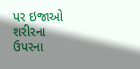પર ઇજાઓ શરીરના ઉપરના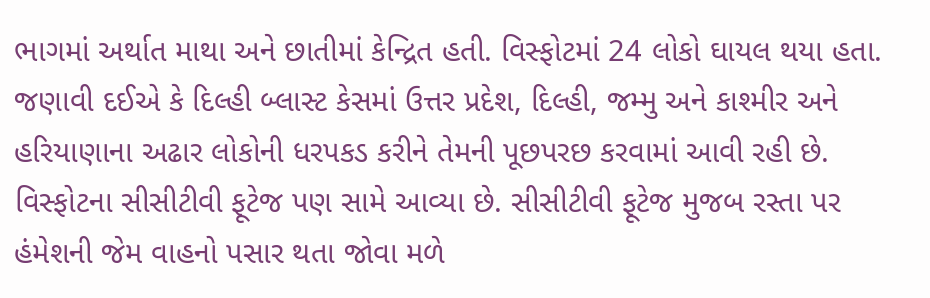ભાગમાં અર્થાત માથા અને છાતીમાં કેન્દ્રિત હતી. વિસ્ફોટમાં 24 લોકો ઘાયલ થયા હતા.
જણાવી દઈએ કે દિલ્હી બ્લાસ્ટ કેસમાં ઉત્તર પ્રદેશ, દિલ્હી, જમ્મુ અને કાશ્મીર અને હરિયાણાના અઢાર લોકોની ધરપકડ કરીને તેમની પૂછપરછ કરવામાં આવી રહી છે. વિસ્ફોટના સીસીટીવી ફૂટેજ પણ સામે આવ્યા છે. સીસીટીવી ફૂટેજ મુજબ રસ્તા પર હંમેશની જેમ વાહનો પસાર થતા જોવા મળે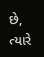છે, ત્યારે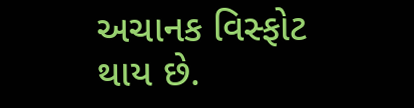અચાનક વિસ્ફોટ થાય છે.